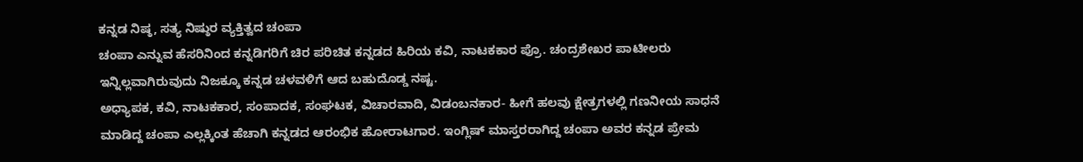ಕನ್ನಡ ನಿಷ್ಠ, ಸತ್ಯ ನಿಷ್ಠುರ ವ್ಯಕ್ತಿತ್ವದ ಚಂಪಾ
ಚಂಪಾ ಎನ್ನುವ ಹೆಸರಿನಿಂದ ಕನ್ನಡಿಗರಿಗೆ ಚಿರ ಪರಿಚಿತ ಕನ್ನಡದ ಹಿರಿಯ ಕವಿ, ನಾಟಕಕಾರ ಪ್ರೊ. ಚಂದ್ರಶೇಖರ ಪಾಟೀಲರು ಇನ್ನಿಲ್ಲವಾಗಿರುವುದು ನಿಜಕ್ಕೂ ಕನ್ನಡ ಚಳವಳಿಗೆ ಆದ ಬಹುದೊಡ್ಡ ನಷ್ಟ.
ಅಧ್ಯಾಪಕ, ಕವಿ, ನಾಟಕಕಾರ, ಸಂಪಾದಕ, ಸಂಘಟಕ, ವಿಚಾರವಾದಿ, ವಿಡಂಬನಕಾರ- ಹೀಗೆ ಹಲವು ಕ್ಷೇತ್ರಗಳಲ್ಲಿ ಗಣನೀಯ ಸಾಧನೆ ಮಾಡಿದ್ದ ಚಂಪಾ ಎಲ್ಲಕ್ಕಿಂತ ಹೆಚಾಗಿ ಕನ್ನಡದ ಆರಂಭಿಕ ಹೋರಾಟಗಾರ. ಇಂಗ್ಲಿಷ್ ಮಾಸ್ತರರಾಗಿದ್ದ ಚಂಪಾ ಅವರ ಕನ್ನಡ ಪ್ರೇಮ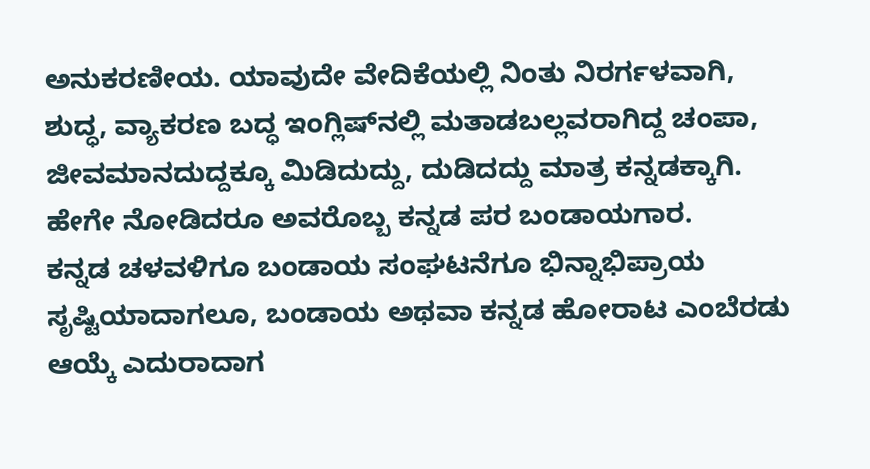ಅನುಕರಣೀಯ. ಯಾವುದೇ ವೇದಿಕೆಯಲ್ಲಿ ನಿಂತು ನಿರರ್ಗಳವಾಗಿ, ಶುದ್ಧ, ವ್ಯಾಕರಣ ಬದ್ಧ ಇಂಗ್ಲಿಷ್‌ನಲ್ಲಿ ಮತಾಡಬಲ್ಲವರಾಗಿದ್ದ ಚಂಪಾ, ಜೀವಮಾನದುದ್ದಕ್ಕೂ ಮಿಡಿದುದ್ದು, ದುಡಿದದ್ದು ಮಾತ್ರ ಕನ್ನಡಕ್ಕಾಗಿ. ಹೇಗೇ ನೋಡಿದರೂ ಅವರೊಬ್ಬ ಕನ್ನಡ ಪರ ಬಂಡಾಯಗಾರ.
ಕನ್ನಡ ಚಳವಳಿಗೂ ಬಂಡಾಯ ಸಂಘಟನೆಗೂ ಭಿನ್ನಾಭಿಪ್ರಾಯ ಸೃಷ್ಟಿಯಾದಾಗಲೂ, ಬಂಡಾಯ ಅಥವಾ ಕನ್ನಡ ಹೋರಾಟ ಎಂಬೆರಡು ಆಯ್ಕೆ ಎದುರಾದಾಗ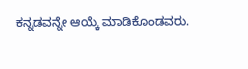ಕನ್ನಡವನ್ನೇ ಆಯ್ಕೆ ಮಾಡಿಕೊಂಡವರು.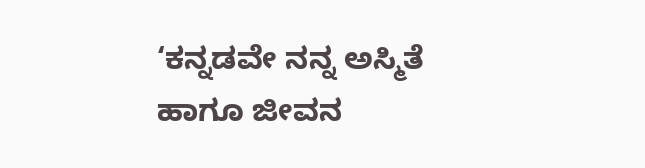‘ಕನ್ನಡವೇ ನನ್ನ ಅಸ್ಮಿತೆ ಹಾಗೂ ಜೀವನ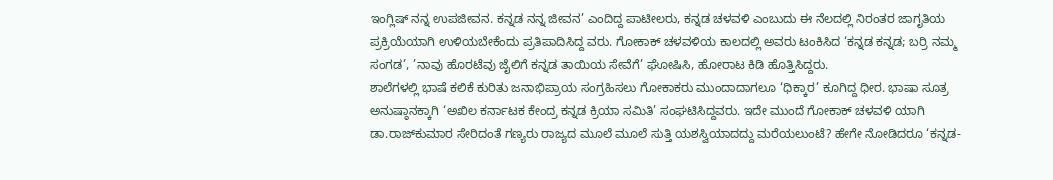ಇಂಗ್ಲಿಷ್ ನನ್ನ ಉಪಜೀವನ. ಕನ್ನಡ ನನ್ನ ಜೀವನ’ ಎಂದಿದ್ದ ಪಾಟೀಲರು, ಕನ್ನಡ ಚಳವಳಿ ಎಂಬುದು ಈ ನೆಲದಲ್ಲಿ ನಿರಂತರ ಜಾಗೃತಿಯ ಪ್ರಕ್ರಿಯೆಯಾಗಿ ಉಳಿಯಬೇಕೆಂದು ಪ್ರತಿಪಾದಿಸಿದ್ದ ವರು. ಗೋಕಾಕ್ ಚಳವಳಿಯ ಕಾಲದಲ್ಲಿ ಅವರು ಟಂಕಿಸಿದ ‘ಕನ್ನಡ ಕನ್ನಡ; ಬರ್ರ‍ಿ ನಮ್ಮ ಸಂಗಡ’, ’ನಾವು ಹೊರಟೆವು ಜೈಲಿಗೆ ಕನ್ನಡ ತಾಯಿಯ ಸೇವೆಗೆ’ ಘೋಷಿಸಿ, ಹೋರಾಟ ಕಿಡಿ ಹೊತ್ತಿಸಿದ್ದರು.
ಶಾಲೆಗಳಲ್ಲಿ ಭಾಷೆ ಕಲಿಕೆ ಕುರಿತು ಜನಾಭಿಪ್ರಾಯ ಸಂಗ್ರಹಿಸಲು ಗೋಕಾಕರು ಮುಂದಾದಾಗಲೂ ‘ಧಿಕ್ಕಾರ’ ಕೂಗಿದ್ದ ಧೀರ. ಭಾಷಾ ಸೂತ್ರ ಅನುಷ್ಠಾನಕ್ಕಾಗಿ ‘ಅಖಿಲ ಕರ್ನಾಟಕ ಕೇಂದ್ರ ಕನ್ನಡ ಕ್ರಿಯಾ ಸಮಿತಿ’ ಸಂಘಟಿಸಿದ್ದವರು. ಇದೇ ಮುಂದೆ ಗೋಕಾಕ್ ಚಳವಳಿ ಯಾಗಿ ಡಾ.ರಾಜ್‌ಕುಮಾರ ಸೇರಿದಂತೆ ಗಣ್ಯರು ರಾಜ್ಯದ ಮೂಲೆ ಮೂಲೆ ಸುತ್ತಿ ಯಶಸ್ವಿಯಾದದ್ದು ಮರೆಯಲುಂಟೆ? ಹೇಗೇ ನೋಡಿದರೂ ‘ಕನ್ನಡ-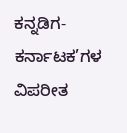ಕನ್ನಡಿಗ- ಕರ್ನಾಟಕ’ಗಳ ವಿಪರೀತ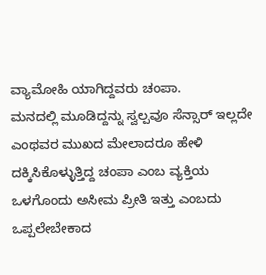ವ್ಯಾಮೋಹಿ ಯಾಗಿದ್ದವರು ಚಂಪಾ.
ಮನದಲ್ಲಿ ಮೂಡಿದ್ದನ್ನು ಸ್ವಲ್ಪವೂ ಸೆನ್ಸಾರ್ ಇಲ್ಲದೇ ಎಂಥವರ ಮುಖದ ಮೇಲಾದರೂ ಹೇಳಿ ದಕ್ಕಿಸಿಕೊಳ್ಳುತ್ತಿದ್ದ ಚಂಪಾ ಎಂಬ ವ್ಯಕ್ತಿಯ ಒಳಗೊಂದು ಅಸೀಮ ಪ್ರೀತಿ ಇತ್ತು ಎಂಬದು ಒಪ್ಪಲೇಬೇಕಾದ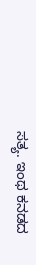ಸತ್ಯ. ಇಂಥ ಕನಡದ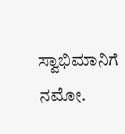ಸ್ವಾಭಿಮಾನಿಗೆ ನಮೋ.